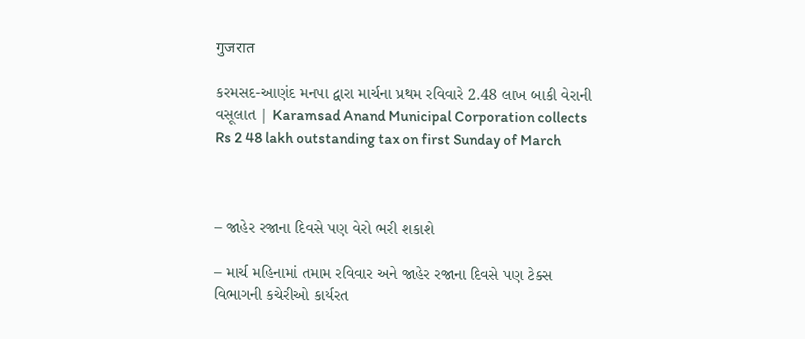गुजरात

કરમસદ-આણંદ મનપા દ્વારા માર્ચના પ્રથમ રવિવારે 2.48 લાખ બાકી વેરાની વસૂલાત | Karamsad Anand Municipal Corporation collects Rs 2 48 lakh outstanding tax on first Sunday of March



– જાહેર રજાના દિવસે પણ વેરો ભરી શકાશે

– માર્ચ મહિનામાં તમામ રવિવાર અને જાહેર રજાના દિવસે પણ ટેક્સ વિભાગની કચેરીઓ કાર્યરત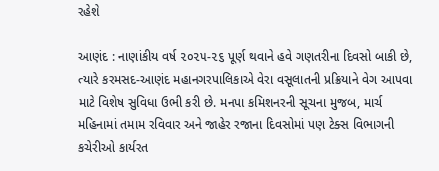રહેશે

આણંદ : નાણાંકીય વર્ષ ૨૦૨૫-૨૬ પૂર્ણ થવાને હવે ગણતરીના દિવસો બાકી છે, ત્યારે કરમસદ-આણંદ મહાનગરપાલિકાએ વેરા વસૂલાતની પ્રક્રિયાને વેગ આપવા માટે વિશેષ સુવિધા ઉભી કરી છે. મનપા કમિશનરની સૂચના મુજબ, માર્ચ મહિનામાં તમામ રવિવાર અને જાહેર રજાના દિવસોમાં પણ ટેક્સ વિભાગની કચેરીઓ કાર્યરત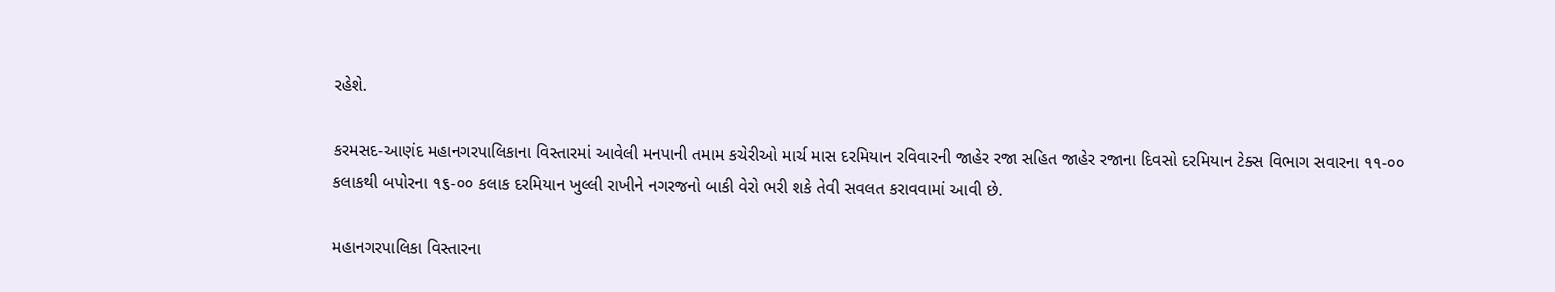રહેશે.

કરમસદ-આણંદ મહાનગરપાલિકાના વિસ્તારમાં આવેલી મનપાની તમામ કચેરીઓ માર્ચ માસ દરમિયાન રવિવારની જાહેર રજા સહિત જાહેર રજાના દિવસો દરમિયાન ટેક્સ વિભાગ સવારના ૧૧-૦૦ કલાકથી બપોરના ૧૬-૦૦ કલાક દરમિયાન ખુલ્લી રાખીને નગરજનો બાકી વેરો ભરી શકે તેવી સવલત કરાવવામાં આવી છે.

મહાનગરપાલિકા વિસ્તારના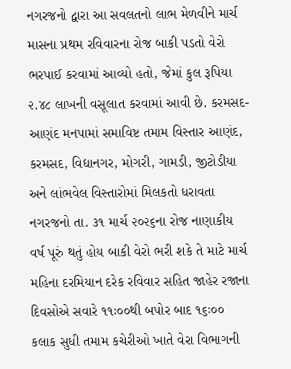નગરજનો દ્વારા આ સવલતનો લાભ મેળવીને માર્ચ માસના પ્રથમ રવિવારના રોજ બાકી પડતો વેરો ભરપાઈ કરવામાં આવ્યો હતો, જેમાં કુલ રૂપિયા ૨.૪૮ લાખની વસૂલાત કરવામાં આવી છે. કરમસદ-આણંદ મનપામાં સમાવિષ્ટ તમામ વિસ્તાર આણંદ, કરમસદ, વિદ્યાનગર, મોગરી, ગામડી, જીટોડીયા અને લાંભવેલ વિસ્તારોમાં મિલકતો ધરાવતા નગરજનો તા. ૩૧ માર્ચ ૨૦૨૬ના રોજ નાણાકીય વર્ષ પૂરું થતું હોય બાકી વેરો ભરી શકે તે માટે માર્ચ મહિના દરમિયાન દરેક રવિવાર સહિત જાહેર રજાના દિવસોએ સવારે ૧૧ઃ૦૦થી બપોર બાદ ૧૬ઃ૦૦ કલાક સુધી તમામ કચેરીઓ ખાતે વેરા વિભાગની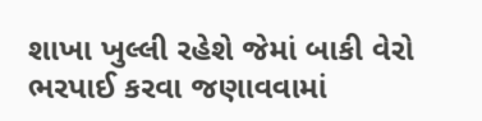શાખા ખુલ્લી રહેશે જેમાં બાકી વેરો ભરપાઈ કરવા જણાવવામાં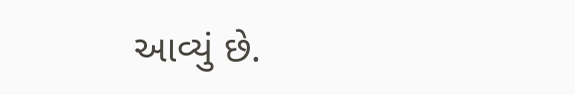આવ્યું છે.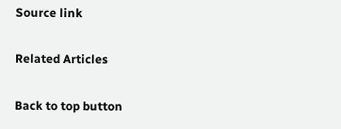Source link

Related Articles

Back to top button